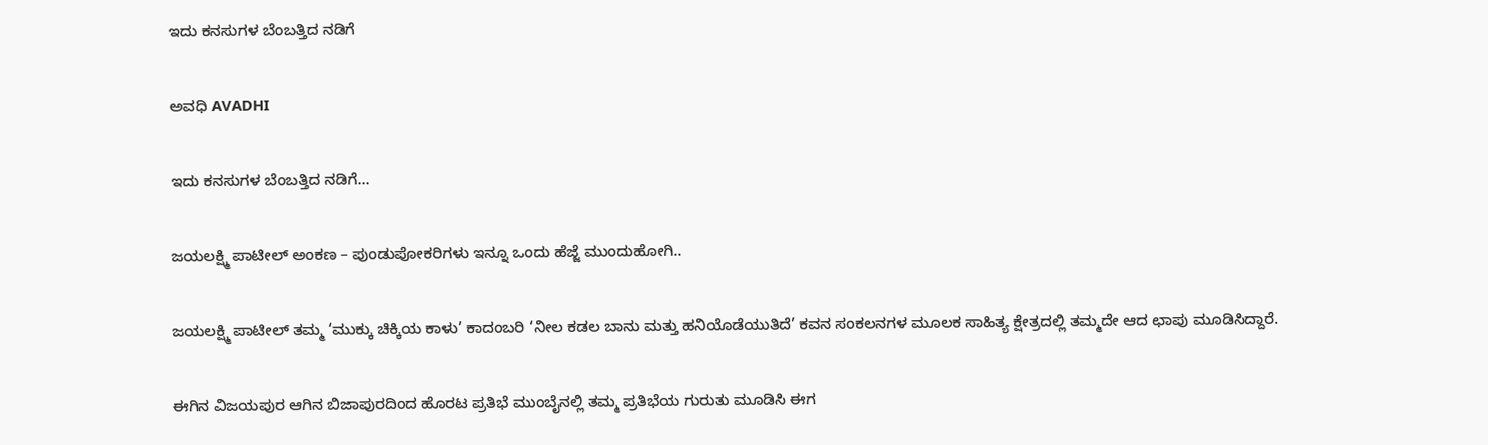ಇದು ಕನಸುಗಳ ಬೆಂಬತ್ತಿದ ನಡಿಗೆ‍

ಅವಧಿ AVADHI

ಇದು ಕನಸುಗಳ ಬೆಂಬತ್ತಿದ ನಡಿಗೆ...

ಜಯಲಕ್ಷ್ಮಿ ಪಾಟೀಲ್ ಅಂಕಣ – ಪುಂಡುಪೋಕರಿಗಳು ಇನ್ನೂ ಒಂದು ಹೆಜ್ಜೆ ಮುಂದುಹೋಗಿ..

ಜಯಲಕ್ಷ್ಮಿ ಪಾಟೀಲ್ ತಮ್ಮ ‘ಮುಕ್ಕು ಚಿಕ್ಕಿಯ ಕಾಳು’ ಕಾದಂಬರಿ ‘ನೀಲ ಕಡಲ ಬಾನು ಮತ್ತು ಹನಿಯೊಡೆಯುತಿದೆ’ ಕವನ ಸಂಕಲನಗಳ ಮೂಲಕ ಸಾಹಿತ್ಯ ಕ್ಷೇತ್ರದಲ್ಲಿ ತಮ್ಮದೇ ಆದ ಛಾಪು ಮೂಡಿಸಿದ್ದಾರೆ.

ಈಗಿನ ವಿಜಯಪುರ ಆಗಿನ ಬಿಜಾಪುರದಿಂದ ಹೊರಟ ಪ್ರತಿಭೆ ಮುಂಬೈನಲ್ಲಿ ತಮ್ಮ ಪ್ರತಿಭೆಯ ಗುರುತು ಮೂಡಿಸಿ ಈಗ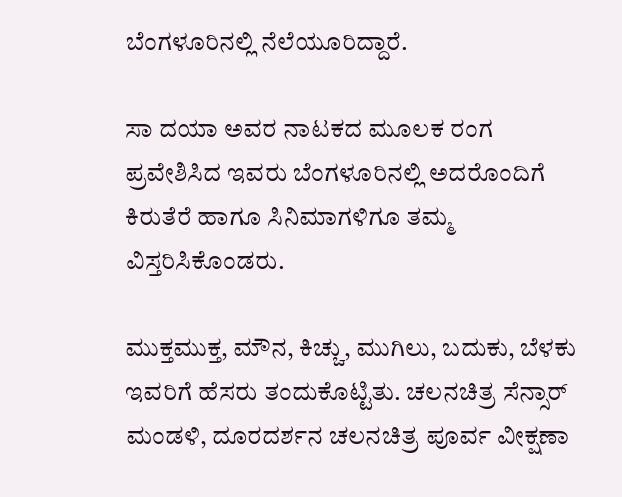ಬೆಂಗಳೂರಿನಲ್ಲಿ ನೆಲೆಯೂರಿದ್ದಾರೆ.

ಸಾ ದಯಾ ಅವರ ನಾಟಕದ ಮೂಲಕ ರಂಗ ಪ್ರವೇಶಿಸಿದ ಇವರು ಬೆಂಗಳೂರಿನಲ್ಲಿ ಅದರೊಂದಿಗೆ ಕಿರುತೆರೆ ಹಾಗೂ ಸಿನಿಮಾಗಳಿಗೂ ತಮ್ಮ ವಿಸ್ತರಿಸಿಕೊಂಡರು.

ಮುಕ್ತಮುಕ್ತ, ಮೌನ, ಕಿಚ್ಚು, ಮುಗಿಲು, ಬದುಕು, ಬೆಳಕು ಇವರಿಗೆ ಹೆಸರು ತಂದುಕೊಟ್ಟಿತು. ಚಲನಚಿತ್ರ ಸೆನ್ಸಾರ್ ಮಂಡಳಿ, ದೂರದರ್ಶನ ಚಲನಚಿತ್ರ ಪೂರ್ವ ವೀಕ್ಷಣಾ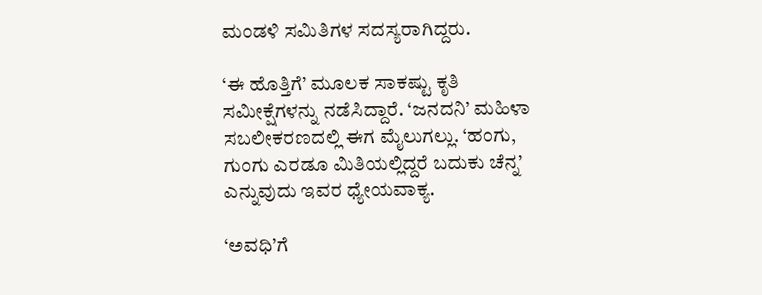ಮಂಡಳಿ ಸಮಿತಿಗಳ ಸದಸ್ಯರಾಗಿದ್ದರು.

‘ಈ ಹೊತ್ತಿಗೆ’ ಮೂಲಕ ಸಾಕಷ್ಟು ಕೃತಿ ಸಮೀಕ್ಷೆಗಳನ್ನು ನಡೆಸಿದ್ದಾರೆ. ‘ಜನದನಿ’ ಮಹಿಳಾ ಸಬಲೀಕರಣದಲ್ಲಿ ಈಗ ಮೈಲುಗಲ್ಲು. ‘ಹಂಗು, ಗುಂಗು ಎರಡೂ ಮಿತಿಯಲ್ಲಿದ್ದರೆ ಬದುಕು ಚೆನ್ನ’ ಎನ್ನುವುದು ಇವರ ಧ್ಯೇಯವಾಕ್ಯ.

‘ಅವಧಿ’ಗೆ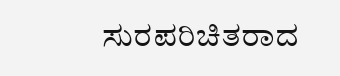ಸುರಪರಿಚಿತರಾದ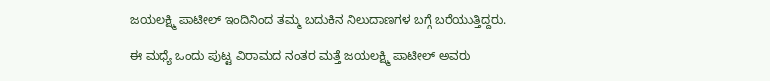ಜಯಲಕ್ಷ್ಮಿ ಪಾಟೀಲ್ ಇಂದಿನಿಂದ ತಮ್ಮ ಬದುಕಿನ ನಿಲುದಾಣಗಳ ಬಗ್ಗೆ ಬರೆಯುತ್ತಿದ್ದರು.

ಈ ಮಧ್ಯೆ ಒಂದು ಪುಟ್ಟ ವಿರಾಮದ ನಂತರ ಮತ್ತೆ ಜಯಲಕ್ಷ್ಮಿ ಪಾಟೀಲ್ ಅವರು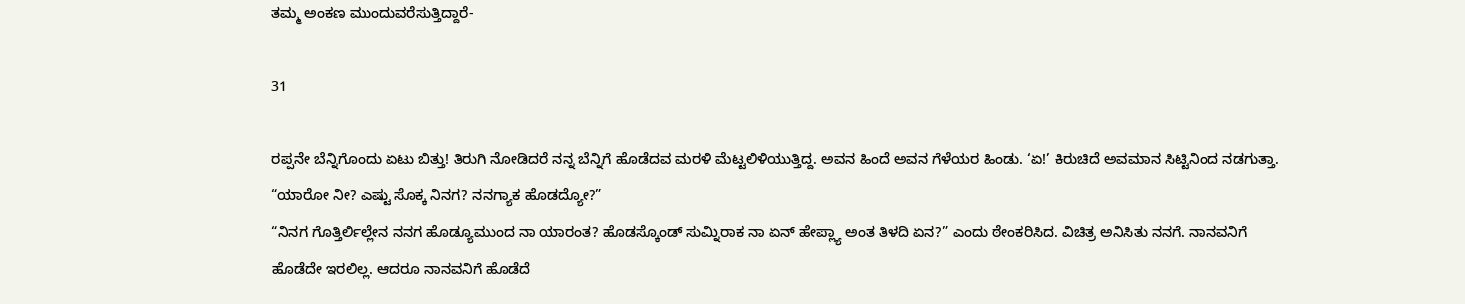ತಮ್ಮ ಅಂಕಣ ಮುಂದುವರೆಸುತ್ತಿದ್ದಾರೆ-

31

ರಪ್ಪನೇ ಬೆನ್ನಿಗೊಂದು ಏಟು ಬಿತ್ತು! ತಿರುಗಿ ನೋಡಿದರೆ ನನ್ನ ಬೆನ್ನಿಗೆ ಹೊಡೆದವ ಮರಳಿ ಮೆಟ್ಟಲಿಳಿಯುತ್ತಿದ್ದ. ಅವನ ಹಿಂದೆ ಅವನ ಗೆಳೆಯರ ಹಿಂಡು. ‘ಏ!’ ಕಿರುಚಿದೆ ಅವಮಾನ ಸಿಟ್ಟಿನಿಂದ ನಡಗುತ್ತಾ.
“ಯಾರೋ ನೀ? ಎಷ್ಟು ಸೊಕ್ಕ ನಿನಗ? ನನಗ್ಯಾಕ ಹೊಡದ್ಯೋ?”
“ನಿನಗ ಗೊತ್ತಿರ್ಲಿಲ್ಲೇನ ನನಗ ಹೊಡ್ಯೂಮುಂದ ನಾ ಯಾರಂತ? ಹೊಡಸ್ಕೊಂಡ್ ಸುಮ್ನಿರಾಕ ನಾ ಏನ್ ಹೇಪ್ಲ್ಯಾ ಅಂತ ತಿಳದಿ ಏನ?” ಎಂದು ಠೇಂಕರಿಸಿದ. ವಿಚಿತ್ರ ಅನಿಸಿತು ನನಗೆ. ನಾನವನಿಗೆ ಹೊಡೆದೇ ಇರಲಿಲ್ಲ. ಆದರೂ ನಾನವನಿಗೆ ಹೊಡೆದೆ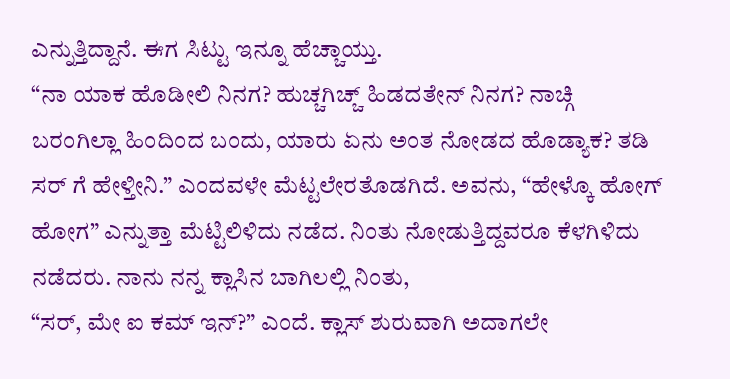ಎನ್ನುತ್ತಿದ್ದಾನೆ. ಈಗ ಸಿಟ್ಟು ಇನ್ನೂ ಹೆಚ್ಚಾಯ್ತು.
“ನಾ ಯಾಕ ಹೊಡೀಲಿ ನಿನಗ? ಹುಚ್ಚಗಿಚ್ಚ್ ಹಿಡದತೇನ್ ನಿನಗ? ನಾಚ್ಗಿ ಬರಂಗಿಲ್ಲಾ ಹಿಂದಿಂದ ಬಂದು, ಯಾರು ಏನು ಅಂತ ನೋಡದ ಹೊಡ್ಯಾಕ? ತಡಿ ಸರ್ ಗೆ ಹೇಳ್ತೀನಿ.” ಎಂದವಳೇ ಮೆಟ್ಟಲೇರತೊಡಗಿದೆ. ಅವನು, “ಹೇಳ್ಕೊ ಹೋಗ್ ಹೋಗ” ಎನ್ನುತ್ತಾ ಮೆಟ್ಟಿಲಿಳಿದು ನಡೆದ. ನಿಂತು ನೋಡುತ್ತಿದ್ದವರೂ ಕೆಳಗಿಳಿದು ನಡೆದರು. ನಾನು ನನ್ನ ಕ್ಲಾಸಿನ ಬಾಗಿಲಲ್ಲಿ ನಿಂತು,
“ಸರ್, ಮೇ ಐ ಕಮ್ ಇನ್?” ಎಂದೆ. ಕ್ಲಾಸ್ ಶುರುವಾಗಿ ಅದಾಗಲೇ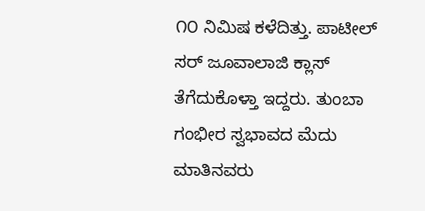೧೦ ನಿಮಿಷ ಕಳೆದಿತ್ತು. ಪಾಟೀಲ್ ಸರ್ ಜೂವಾಲಾಜಿ ಕ್ಲಾಸ್ ತೆಗೆದುಕೊಳ್ತಾ ಇದ್ದರು. ತುಂಬಾ ಗಂಭೀರ ಸ್ವಭಾವದ ಮೆದು ಮಾತಿನವರು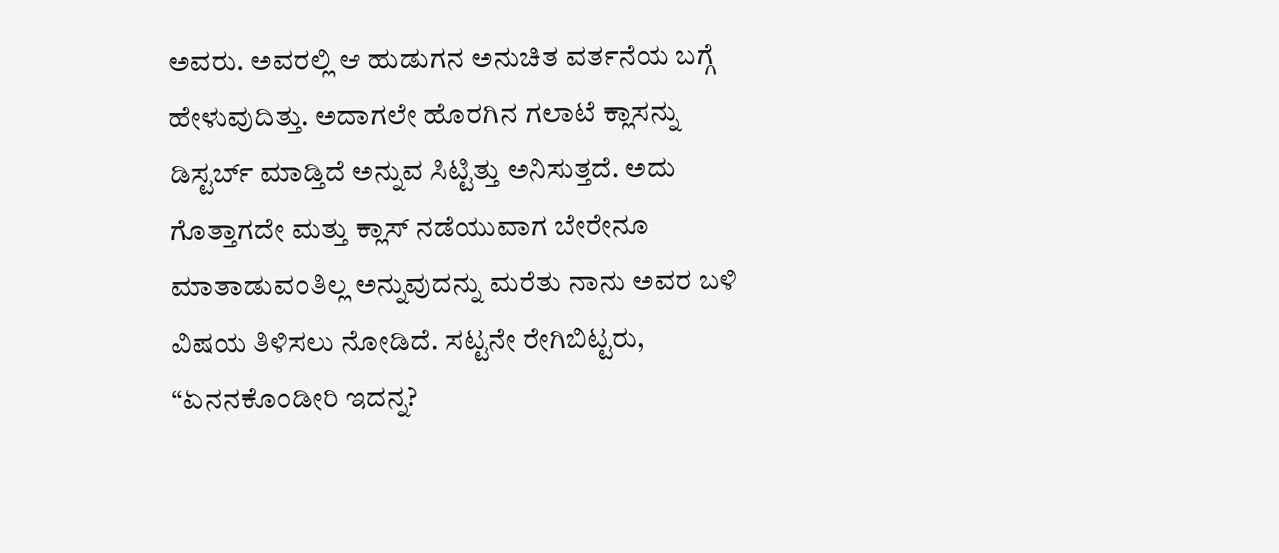ಅವರು. ಅವರಲ್ಲಿ ಆ ಹುಡುಗನ ಅನುಚಿತ ವರ್ತನೆಯ ಬಗ್ಗೆ ಹೇಳುವುದಿತ್ತು. ಅದಾಗಲೇ ಹೊರಗಿನ ಗಲಾಟೆ ಕ್ಲಾಸನ್ನು ಡಿಸ್ಟರ್ಬ್ ಮಾಡ್ತಿದೆ ಅನ್ನುವ ಸಿಟ್ಟಿತ್ತು ಅನಿಸುತ್ತದೆ. ಅದು ಗೊತ್ತಾಗದೇ ಮತ್ತು ಕ್ಲಾಸ್ ನಡೆಯುವಾಗ ಬೇರೇನೂ ಮಾತಾಡುವಂತಿಲ್ಲ ಅನ್ನುವುದನ್ನು ಮರೆತು ನಾನು ಅವರ ಬಳಿ ವಿಷಯ ತಿಳಿಸಲು ನೋಡಿದೆ. ಸಟ್ಟನೇ ರೇಗಿಬಿಟ್ಟರು, “ಏನನಕೊಂಡೀರಿ ಇದನ್ನ?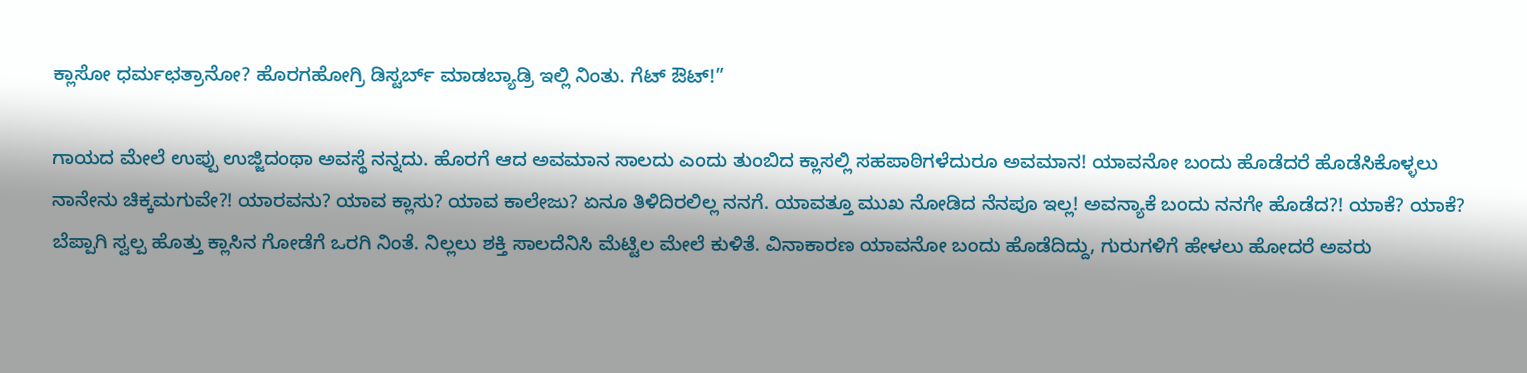ಕ್ಲಾಸೋ ಧರ್ಮಛತ್ರಾನೋ? ಹೊರಗಹೋಗ್ರಿ ಡಿಸ್ಟರ್ಬ್ ಮಾಡಬ್ಯಾಡ್ರಿ ಇಲ್ಲಿ ನಿಂತು. ಗೆಟ್ ಔಟ್!”

ಗಾಯದ ಮೇಲೆ ಉಪ್ಪು ಉಜ್ಜಿದಂಥಾ ಅವಸ್ಥೆ ನನ್ನದು. ಹೊರಗೆ ಆದ ಅವಮಾನ ಸಾಲದು ಎಂದು ತುಂಬಿದ ಕ್ಲಾಸಲ್ಲಿ ಸಹಪಾಠಿಗಳೆದುರೂ ಅವಮಾನ! ಯಾವನೋ ಬಂದು ಹೊಡೆದರೆ ಹೊಡೆಸಿಕೊಳ್ಳಲು ನಾನೇನು ಚಿಕ್ಕಮಗುವೇ?! ಯಾರವನು? ಯಾವ ಕ್ಲಾಸು? ಯಾವ ಕಾಲೇಜು? ಏನೂ ತಿಳಿದಿರಲಿಲ್ಲ ನನಗೆ. ಯಾವತ್ತೂ ಮುಖ ನೋಡಿದ ನೆನಪೂ ಇಲ್ಲ! ಅವನ್ಯಾಕೆ ಬಂದು ನನಗೇ ಹೊಡೆದ?! ಯಾಕೆ? ಯಾಕೆ? ಬೆಪ್ಪಾಗಿ ಸ್ವಲ್ಪ ಹೊತ್ತು ಕ್ಲಾಸಿನ ಗೋಡೆಗೆ ಒರಗಿ ನಿಂತೆ. ನಿಲ್ಲಲು ಶಕ್ತಿ ಸಾಲದೆನಿಸಿ ಮೆಟ್ಟಿಲ ಮೇಲೆ ಕುಳಿತೆ. ವಿನಾಕಾರಣ ಯಾವನೋ ಬಂದು ಹೊಡೆದಿದ್ದು, ಗುರುಗಳಿಗೆ ಹೇಳಲು ಹೋದರೆ ಅವರು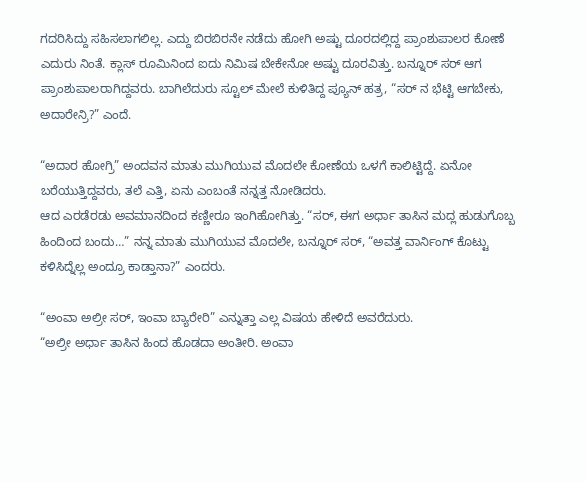ಗದರಿಸಿದ್ದು ಸಹಿಸಲಾಗಲಿಲ್ಲ. ಎದ್ದು ಬಿರಬಿರನೇ ನಡೆದು ಹೋಗಿ ಅಷ್ಟು ದೂರದಲ್ಲಿದ್ದ ಪ್ರಾಂಶುಪಾಲರ ಕೋಣೆ ಎದುರು ನಿಂತೆ. ಕ್ಲಾಸ್ ರೂಮಿನಿಂದ ಐದು ನಿಮಿಷ ಬೇಕೇನೋ ಅಷ್ಟು ದೂರವಿತ್ತು. ಬನ್ನೂರ್ ಸರ್ ಆಗ ಪ್ರಾಂಶುಪಾಲರಾಗಿದ್ದವರು. ಬಾಗಿಲೆದುರು ಸ್ಟೂಲ್ ಮೇಲೆ ಕುಳಿತಿದ್ದ ಪ್ಯೂನ್ ಹತ್ರ, “ಸರ್ ನ ಭೆಟ್ಟಿ ಆಗಬೇಕು, ಅದಾರೇನ್ರಿ?” ಎಂದೆ.

“ಅದಾರ ಹೋಗ್ರಿ” ಅಂದವನ ಮಾತು ಮುಗಿಯುವ ಮೊದಲೇ ಕೋಣೆಯ ಒಳಗೆ ಕಾಲಿಟ್ಟಿದ್ದೆ. ಏನೋ ಬರೆಯುತ್ತಿದ್ದವರು, ತಲೆ ಎತ್ತಿ, ಏನು ಎಂಬಂತೆ ನನ್ನತ್ತ ನೋಡಿದರು.
ಆದ ಎರಡೆರಡು ಅವಮಾನದಿಂದ ಕಣ್ಣೀರೂ ಇಂಗಿಹೋಗಿತ್ತು. “ಸರ್, ಈಗ ಅರ್ಧಾ ತಾಸಿನ ಮದ್ಲ ಹುಡುಗೊಬ್ಬ ಹಿಂದಿಂದ ಬಂದು…” ನನ್ನ ಮಾತು ಮುಗಿಯುವ ಮೊದಲೇ, ಬನ್ನೂರ್ ಸರ್, “ಅವತ್ತ ವಾರ್ನಿಂಗ್ ಕೊಟ್ಟು ಕಳಿಸಿದ್ನೆಲ್ಲ ಅಂದ್ರೂ ಕಾಡ್ತಾನಾ?” ಎಂದರು.

“ಅಂವಾ ಅಲ್ರೀ ಸರ್, ಇಂವಾ ಬ್ಯಾರೇರಿ” ಎನ್ನುತ್ತಾ ಎಲ್ಲ ವಿಷಯ ಹೇಳಿದೆ ಅವರೆದುರು.
“ಅಲ್ರೀ ಅರ್ಧಾ ತಾಸಿನ ಹಿಂದ ಹೊಡದಾ ಅಂತೀರಿ. ಅಂವಾ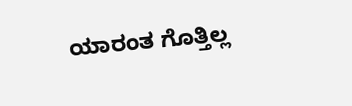ಯಾರಂತ ಗೊತ್ತಿಲ್ಲ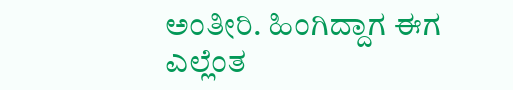ಅಂತೀರಿ. ಹಿಂಗಿದ್ದಾಗ ಈಗ ಎಲ್ಲೆಂತ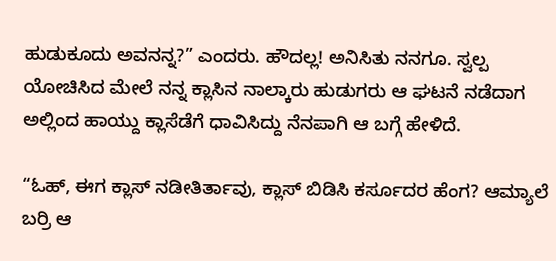ಹುಡುಕೂದು ಅವನನ್ನ?” ಎಂದರು. ಹೌದಲ್ಲ! ಅನಿಸಿತು ನನಗೂ. ಸ್ವಲ್ಪ ಯೋಚಿಸಿದ ಮೇಲೆ ನನ್ನ ಕ್ಲಾಸಿನ ನಾಲ್ಕಾರು ಹುಡುಗರು ಆ ಘಟನೆ ನಡೆದಾಗ ಅಲ್ಲಿಂದ ಹಾಯ್ದು ಕ್ಲಾಸೆಡೆಗೆ ಧಾವಿಸಿದ್ದು ನೆನಪಾಗಿ ಆ ಬಗ್ಗೆ ಹೇಳಿದೆ.

“ಓಹ್, ಈಗ ಕ್ಲಾಸ್ ನಡೀತಿರ್ತಾವು, ಕ್ಲಾಸ್ ಬಿಡಿಸಿ ಕರ್ಸೂದರ ಹೆಂಗ? ಆಮ್ಯಾಲೆ ಬರ್ರಿ ಆ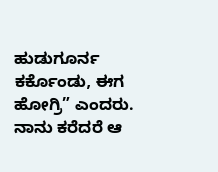ಹುಡುಗೂರ್ನ ಕರ್ಕೊಂಡು, ಈಗ ಹೋಗ್ರಿ” ಎಂದರು. ನಾನು ಕರೆದರೆ ಆ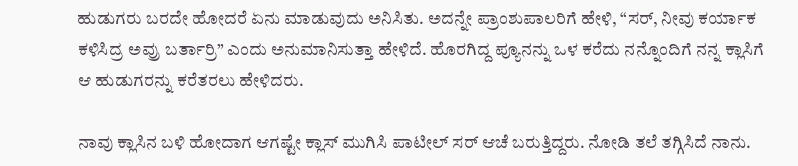ಹುಡುಗರು ಬರದೇ ಹೋದರೆ ಏನು ಮಾಡುವುದು ಅನಿಸಿತು. ಅದನ್ನೇ ಪ್ರಾಂಶುಪಾಲರಿಗೆ ಹೇಳಿ, “ಸರ್, ನೀವು ಕರ್ಯಾಕ ಕಳಿಸಿದ್ರ ಅವ್ರು ಬರ್ತಾರ್ರಿ” ಎಂದು ಅನುಮಾನಿಸುತ್ತಾ ಹೇಳಿದೆ. ಹೊರಗಿದ್ದ ಪ್ಯೂನನ್ನು ಒಳ ಕರೆದು ನನ್ನೊಂದಿಗೆ ನನ್ನ ಕ್ಲಾಸಿಗೆ ಆ ಹುಡುಗರನ್ನು ಕರೆತರಲು ಹೇಳಿದರು.

ನಾವು ಕ್ಲಾಸಿನ ಬಳಿ ಹೋದಾಗ ಆಗಷ್ಟೇ ಕ್ಲಾಸ್ ಮುಗಿಸಿ ಪಾಟೀಲ್ ಸರ್ ಆಚೆ ಬರುತ್ತಿದ್ದರು. ನೋಡಿ ತಲೆ ತಗ್ಗಿಸಿದೆ ನಾನು.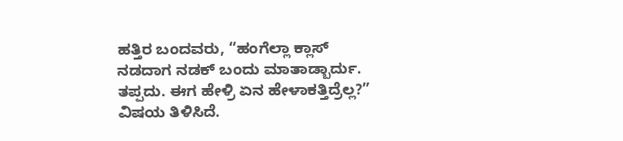ಹತ್ತಿರ ಬಂದವರು, “ಹಂಗೆಲ್ಲಾ ಕ್ಲಾಸ್ ನಡದಾಗ ನಡಕ್ ಬಂದು ಮಾತಾಡ್ಬಾರ್ದು. ತಪ್ಪದು. ಈಗ ಹೇಳ್ರಿ ಏನ ಹೇಳಾಕತ್ತಿದ್ರೆಲ್ಲ?”
ವಿಷಯ ತಿಳಿಸಿದೆ.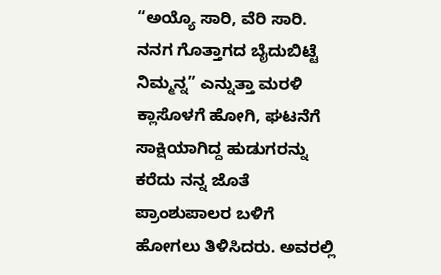“ಅಯ್ಯೊ ಸಾರಿ, ವೆರಿ ಸಾರಿ. ನನಗ ಗೊತ್ತಾಗದ ಬೈದುಬಿಟ್ಟೆ ನಿಮ್ಮನ್ನ” ಎನ್ನುತ್ತಾ ಮರಳಿ ಕ್ಲಾಸೊಳಗೆ ಹೋಗಿ, ಘಟನೆಗೆ ಸಾಕ್ಷಿಯಾಗಿದ್ದ ಹುಡುಗರನ್ನು ಕರೆದು ನನ್ನ ಜೊತೆ ಪ್ರಾಂಶುಪಾಲರ ಬಳಿಗೆ ಹೋಗಲು ತಿಳಿಸಿದರು. ಅವರಲ್ಲಿ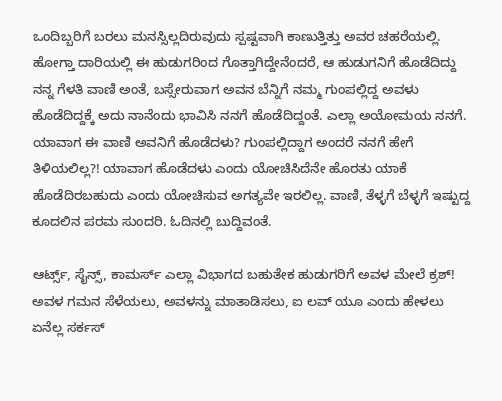ಒಂದಿಬ್ಬರಿಗೆ ಬರಲು ಮನಸ್ಸಿಲ್ಲದಿರುವುದು ಸ್ಪಷ್ಟವಾಗಿ ಕಾಣುತ್ತಿತ್ತು ಅವರ ಚಹರೆಯಲ್ಲಿ. ಹೋಗ್ತಾ ದಾರಿಯಲ್ಲಿ ಈ ಹುಡುಗರಿಂದ ಗೊತ್ತಾಗಿದ್ದೇನೆಂದರೆ, ಆ ಹುಡುಗನಿಗೆ ಹೊಡೆದಿದ್ದು ನನ್ನ ಗೆಳತಿ ವಾಣಿ ಅಂತೆ, ಬಸ್ಸೇರುವಾಗ ಅವನ ಬೆನ್ನಿಗೆ ನಮ್ಮ ಗುಂಪಲ್ಲಿದ್ದ ಅವಳು ಹೊಡೆದಿದ್ದಕ್ಕೆ ಅದು ನಾನೆಂದು ಭಾವಿಸಿ ನನಗೆ ಹೊಡೆದಿದ್ದಂತೆ. ಎಲ್ಲಾ ಅಯೋಮಯ ನನಗೆ. ಯಾವಾಗ ಈ ವಾಣಿ ಅವನಿಗೆ ಹೊಡೆದಳು? ಗುಂಪಲ್ಲಿದ್ದಾಗ ಅಂದರೆ ನನಗೆ ಹೇಗೆ ತಿಳಿಯಲಿಲ್ಲ?! ಯಾವಾಗ ಹೊಡೆದಳು ಎಂದು ಯೋಚಿಸಿದೆನೇ ಹೊರತು ಯಾಕೆ ಹೊಡೆದಿರಬಹುದು ಎಂದು ಯೋಚಿಸುವ ಅಗತ್ಯವೇ ಇರಲಿಲ್ಲ. ವಾಣಿ, ತೆಳ್ಳಗೆ ಬೆಳ್ಳಗೆ ಇಷ್ಟುದ್ದ ಕೂದಲಿನ ಪರಮ ಸುಂದರಿ. ಓದಿನಲ್ಲಿ ಬುದ್ದಿವಂತೆ.

ಆರ್ಟ್ಸ್, ಸೈನ್ಸ್, ಕಾಮರ್ಸ್ ಎಲ್ಲಾ ವಿಭಾಗದ ಬಹುತೇಕ ಹುಡುಗರಿಗೆ ಅವಳ ಮೇಲೆ ಕ್ರಶ್! ಅವಳ ಗಮನ ಸೆಳೆಯಲು, ಅವಳನ್ನು ಮಾತಾಡಿಸಲು, ಐ ಲವ್ ಯೂ ಎಂದು ಹೇಳಲು ಏನೆಲ್ಲ ಸರ್ಕಸ್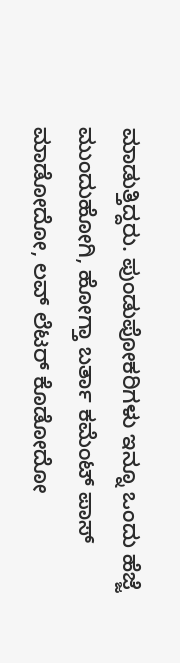ಮಾಡುತ್ತಿದ್ದರು. ಪುಂಡುಪೋಕರಿಗಳು ಇನ್ನೂ ಒಂದು ಹೆಜ್ಜೆ ಮುಂದುಹೋಗಿ, ಹೋಗ್ತಾ ಬರ್ತಾ ಕಮೆಂಟ್ ಪಾಸ್ ಮಾಡೋದೋ, ಲವ್ ಲೆಟರ್ ಕೊಡೋದೋ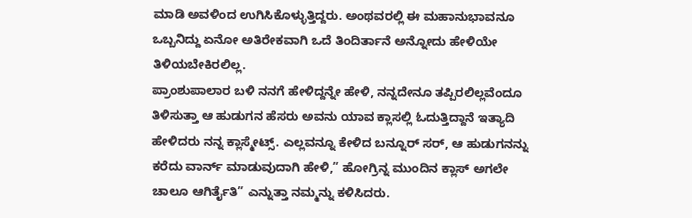ಮಾಡಿ ಅವಳಿಂದ ಉಗಿಸಿಕೊಳ್ಳುತ್ತಿದ್ದರು. ಅಂಥವರಲ್ಲಿ ಈ ಮಹಾನುಭಾವನೂ ಒಬ್ಬನಿದ್ದು ಏನೋ ಅತಿರೇಕವಾಗಿ ಒದೆ ತಿಂದಿರ್ತಾನೆ ಅನ್ನೋದು ಹೇಳಿಯೇ ತಿಳಿಯಬೇಕಿರಲಿಲ್ಲ.
ಪ್ರಾಂಶುಪಾಲಾರ ಬಳಿ ನನಗೆ ಹೇಳಿದ್ದನ್ನೇ ಹೇಳಿ, ನನ್ನದೇನೂ ತಪ್ಪಿರಲಿಲ್ಲವೆಂದೂ ತಿಳಿಸುತ್ತಾ ಆ ಹುಡುಗನ ಹೆಸರು ಅವನು ಯಾವ ಕ್ಲಾಸಲ್ಲಿ ಓದುತ್ತಿದ್ದಾನೆ ಇತ್ಯಾದಿ ಹೇಳಿದರು ನನ್ನ ಕ್ಲಾಸ್ಮೇಟ್ಸ್. ಎಲ್ಲವನ್ನೂ ಕೇಳಿದ ಬನ್ನೂರ್ ಸರ್, ಆ ಹುಡುಗನನ್ನು ಕರೆದು ವಾರ್ನ್ ಮಾಡುವುದಾಗಿ ಹೇಳಿ,” ಹೋಗ್ರಿನ್ನ ಮುಂದಿನ ಕ್ಲಾಸ್ ಅಗಲೇ ಚಾಲೂ ಆಗಿರ್ತೈತಿ” ಎನ್ನುತ್ತಾ ನಮ್ಮನ್ನು ಕಳಿಸಿದರು.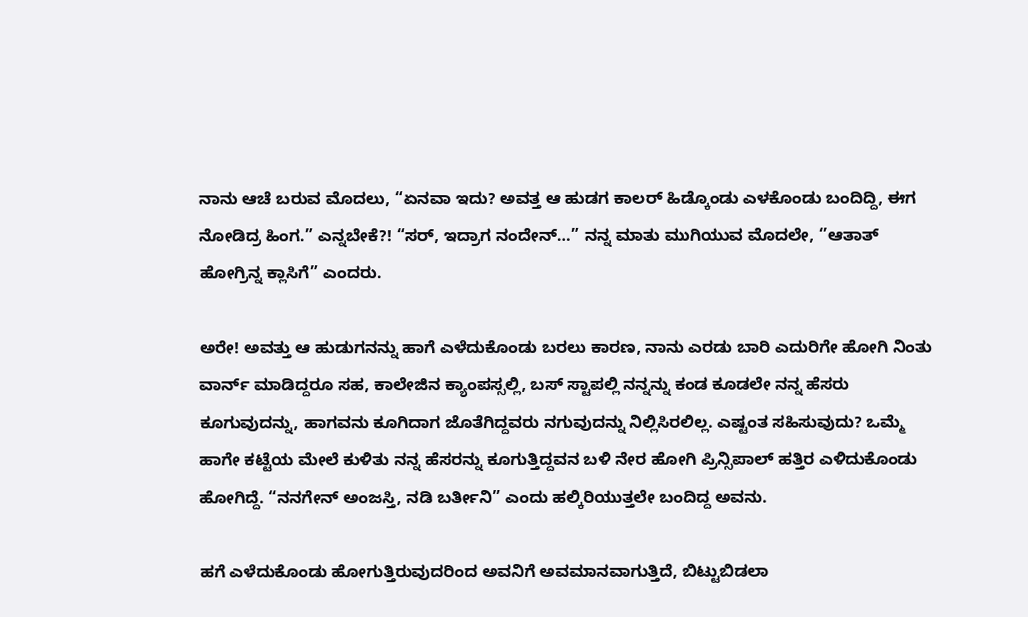ನಾನು ಆಚೆ ಬರುವ ಮೊದಲು, “ಏನವಾ ಇದು? ಅವತ್ತ ಆ ಹುಡಗ ಕಾಲರ್ ಹಿಡ್ಕೊಂಡು ಎಳಕೊಂಡು ಬಂದಿದ್ದಿ, ಈಗ ನೋಡಿದ್ರ ಹಿಂಗ.” ಎನ್ನಬೇಕೆ?! “ಸರ್, ಇದ್ರಾಗ ನಂದೇನ್…” ನನ್ನ ಮಾತು ಮುಗಿಯುವ ಮೊದಲೇ, ‘’ಆತಾತ್ ಹೋಗ್ರಿನ್ನ ಕ್ಲಾಸಿಗೆ” ಎಂದರು.

ಅರೇ! ಅವತ್ತು ಆ ಹುಡುಗನನ್ನು ಹಾಗೆ ಎಳೆದುಕೊಂಡು ಬರಲು ಕಾರಣ, ನಾನು ಎರಡು ಬಾರಿ ಎದುರಿಗೇ ಹೋಗಿ ನಿಂತು ವಾರ್ನ್ ಮಾಡಿದ್ದರೂ ಸಹ, ಕಾಲೇಜಿನ ಕ್ಯಾಂಪಸ್ಸಲ್ಲಿ, ಬಸ್ ಸ್ಟಾಪಲ್ಲಿ ನನ್ನನ್ನು ಕಂಡ ಕೂಡಲೇ ನನ್ನ ಹೆಸರು ಕೂಗುವುದನ್ನು, ಹಾಗವನು ಕೂಗಿದಾಗ ಜೊತೆಗಿದ್ದವರು ನಗುವುದನ್ನು ನಿಲ್ಲಿಸಿರಲಿಲ್ಲ. ಎಷ್ಟಂತ ಸಹಿಸುವುದು? ಒಮ್ಮೆ ಹಾಗೇ ಕಟ್ಟೆಯ ಮೇಲೆ ಕುಳಿತು ನನ್ನ ಹೆಸರನ್ನು ಕೂಗುತ್ತಿದ್ದವನ ಬಳಿ ನೇರ ಹೋಗಿ ಪ್ರಿನ್ಸಿಪಾಲ್ ಹತ್ತಿರ ಎಳಿದುಕೊಂಡು ಹೋಗಿದ್ದೆ. “ನನಗೇನ್ ಅಂಜಸ್ತಿ, ನಡಿ ಬರ್ತೀನಿ” ಎಂದು ಹಲ್ಕಿರಿಯುತ್ತಲೇ ಬಂದಿದ್ದ ಅವನು.

ಹಗೆ ಎಳೆದುಕೊಂಡು ಹೋಗುತ್ತಿರುವುದರಿಂದ ಅವನಿಗೆ ಅವಮಾನವಾಗುತ್ತಿದೆ, ಬಿಟ್ಟುಬಿಡಲಾ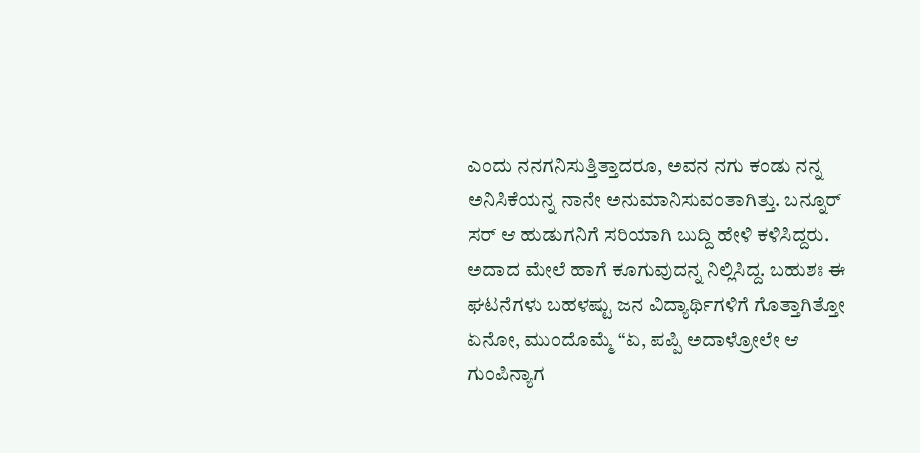ಎಂದು ನನಗನಿಸುತ್ತಿತ್ತಾದರೂ, ಅವನ ನಗು ಕಂಡು ನನ್ನ ಅನಿಸಿಕೆಯನ್ನ ನಾನೇ ಅನುಮಾನಿಸುವಂತಾಗಿತ್ತು. ಬನ್ನೂರ್ ಸರ್ ಆ ಹುಡುಗನಿಗೆ ಸರಿಯಾಗಿ ಬುದ್ದಿ ಹೇಳಿ ಕಳಿಸಿದ್ದರು. ಅದಾದ ಮೇಲೆ ಹಾಗೆ ಕೂಗುವುದನ್ನ ನಿಲ್ಲಿಸಿದ್ದ. ಬಹುಶಃ ಈ ಘಟನೆಗಳು ಬಹಳಷ್ಟು ಜನ ವಿದ್ಯಾರ್ಥಿಗಳಿಗೆ ಗೊತ್ತಾಗಿತ್ತೋ ಏನೋ, ಮುಂದೊಮ್ಮೆ “ಏ, ಪಪ್ಪಿ ಅದಾಳ್ರೋಲೇ ಆ ಗುಂಪಿನ್ಯಾಗ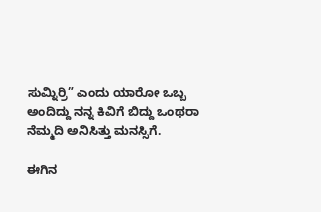ಸುಮ್ನಿರ್ರಿ” ಎಂದು ಯಾರೋ ಒಬ್ಬ ಅಂದಿದ್ದು ನನ್ನ ಕಿವಿಗೆ ಬಿದ್ದು ಒಂಥರಾ ನೆಮ್ಮದಿ ಅನಿಸಿತ್ತು ಮನಸ್ಸಿಗೆ.

ಈಗಿನ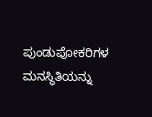ಪುಂಡುಪೋಕರಿಗಳ ಮನಸ್ಥಿತಿಯನ್ನು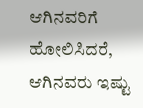ಆಗಿನವರಿಗೆ ಹೋಲಿಸಿದರೆ, ಆಗಿನವರು ಇಷ್ಟು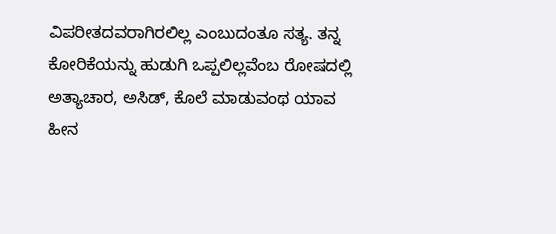ವಿಪರೀತದವರಾಗಿರಲಿಲ್ಲ ಎಂಬುದಂತೂ ಸತ್ಯ. ತನ್ನ ಕೋರಿಕೆಯನ್ನು ಹುಡುಗಿ ಒಪ್ಪಲಿಲ್ಲವೆಂಬ ರೋಷದಲ್ಲಿ ಅತ್ಯಾಚಾರ, ಅಸಿಡ್, ಕೊಲೆ ಮಾಡುವಂಥ ಯಾವ ಹೀನ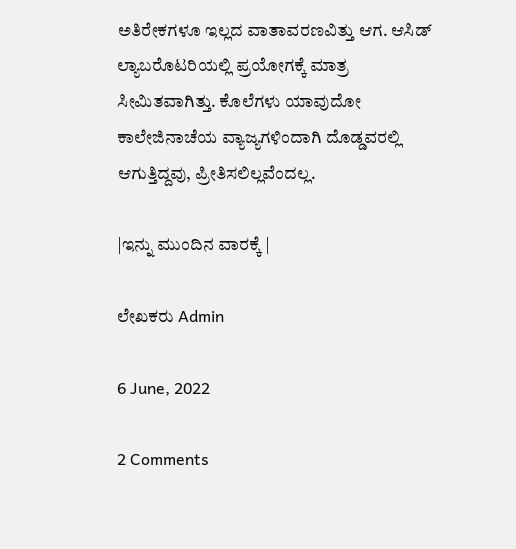ಅತಿರೇಕಗಳೂ ಇಲ್ಲದ ವಾತಾವರಣವಿತ್ತು ಆಗ. ಆಸಿಡ್ ಲ್ಯಾಬರೊಟರಿಯಲ್ಲಿ ಪ್ರಯೋಗಕ್ಕೆ ಮಾತ್ರ ಸೀಮಿತವಾಗಿತ್ತು. ಕೊಲೆಗಳು ಯಾವುದೋ ಕಾಲೇಜಿನಾಚೆಯ ವ್ಯಾಜ್ಯಗಳಿಂದಾಗಿ ದೊಡ್ಡವರಲ್ಲಿ ಆಗುತ್ತಿದ್ದವು, ಪ್ರೀತಿಸಲಿಲ್ಲವೆಂದಲ್ಲ.

|ಇನ್ನು ಮುಂದಿನ ವಾರಕ್ಕೆ |

ಲೇಖಕರು Admin

6 June, 2022

2 Comments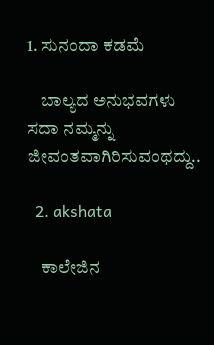1. ಸುನಂದಾ ಕಡಮೆ

    ಬಾಲ್ಯದ ಅನುಭವಗಳು ಸದಾ ನಮ್ಮನ್ನು ಜೀವಂತವಾಗಿರಿಸುವಂಥದ್ದು..

  2. akshata

    ಕಾಲೇಜಿನ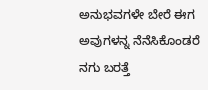ಅನುಭವಗಳೇ ಬೇರೆ ಈಗ ಅವುಗಳನ್ನ ನೆನೆಸಿಕೊಂಡರೆ ನಗು ಬರತ್ತೆ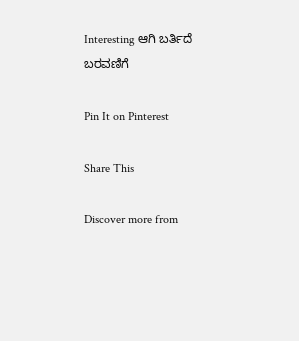Interesting ಆಗಿ ಬರ್ತಿದೆ ಬರವಣಿಗೆ

Pin It on Pinterest

Share This

Discover more from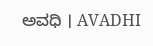ಅವಧಿ । AVADHI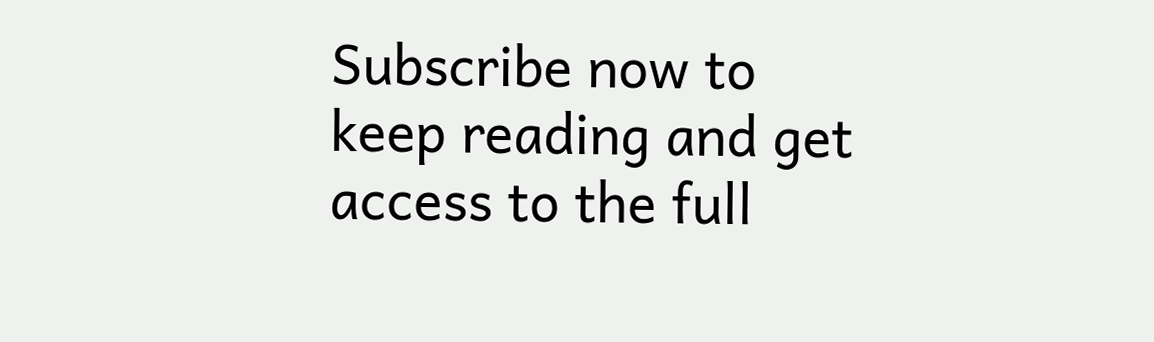Subscribe now to keep reading and get access to the full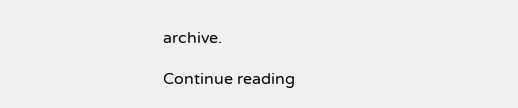archive.

Continue reading